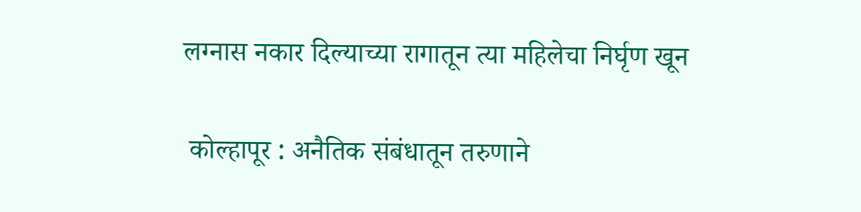लग्नास नकार दिल्याच्या रागातून त्या महिलेचा निर्घृण खून

 कोल्हापूर : अनैतिक संबंधातून तरुणाने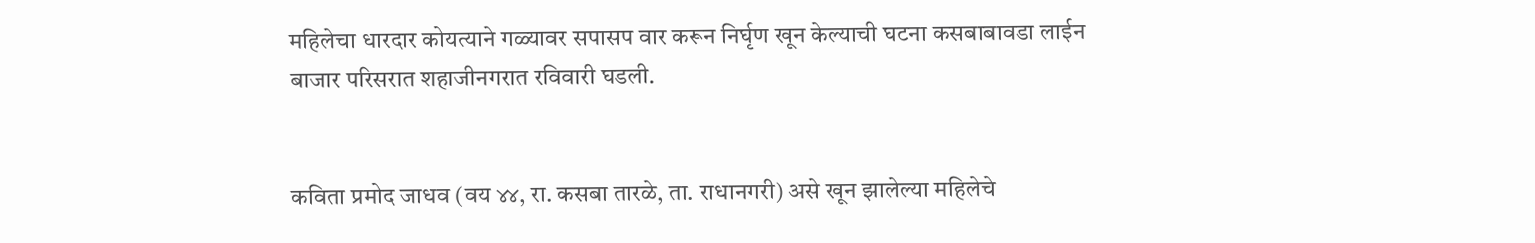महिलेचा धारदार कोयत्याने गळ्यावर सपासप वार करून निर्घृण खून केल्याची घटना कसबाबावडा लाईन बाजार परिसरात शहाजीनगरात रविवारी घडली.


कविता प्रमोद जाधव (वय ४४, रा. कसबा तारळे, ता. राधानगरी) असे खून झालेल्या महिलेचे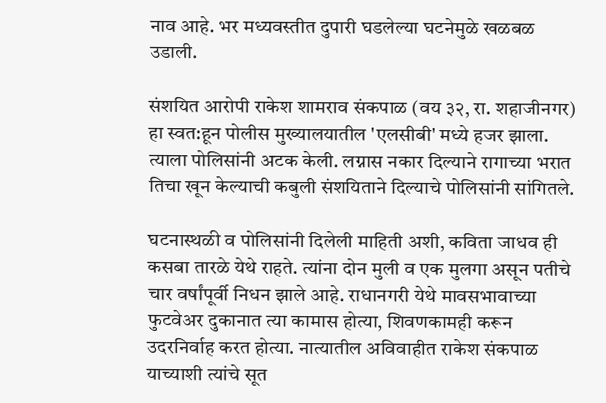नाव आहे. भर मध्यवस्तीत दुपारी घडलेल्या घटनेमुळे खळबळ उडाली.

संशयित आरोपी राकेश शामराव संकपाळ (वय ३२, रा. शहाजीनगर) हा स्वत:हून पोलीस मुख्यालयातील 'एलसीबी' मध्ये हजर झाला. त्याला पोलिसांनी अटक केली. लग्नास नकार दिल्याने रागाच्या भरात तिचा खून केल्याची कबुली संशयिताने दिल्याचे पोलिसांनी सांगितले.

घटनास्थळी व पोलिसांनी दिलेली माहिती अशी, कविता जाधव ही कसबा तारळे येथे राहते. त्यांना दोन मुली व एक मुलगा असून पतीचे चार वर्षांपूर्वी निधन झाले आहे. राधानगरी येथे मावसभावाच्या फुटवेअर दुकानात त्या कामास होत्या, शिवणकामही करून उदरनिर्वाह करत होत्या. नात्यातील अविवाहीत राकेश संकपाळ याच्याशी त्यांचे सूत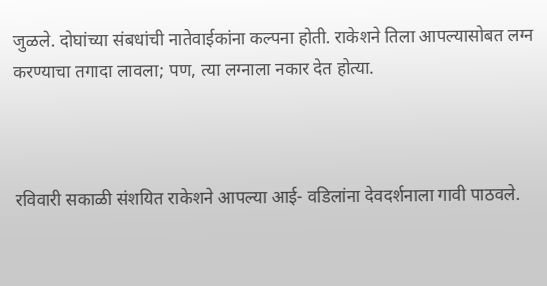जुळले. दोघांच्या संबधांची नातेवाईकांना कल्पना होती. राकेशने तिला आपल्यासोबत लग्न करण्याचा तगादा लावला; पण, त्या लग्नाला नकार देत होत्या.



रविवारी सकाळी संशयित राकेशने आपल्या आई- वडिलांना देवदर्शनाला गावी पाठवले.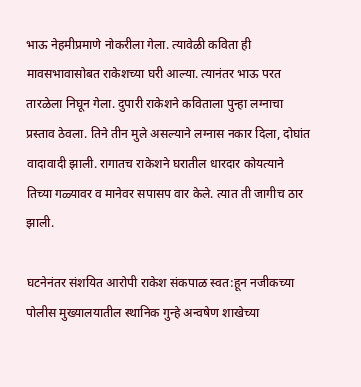भाऊ नेहमीप्रमाणे नोकरीला गेला. त्यावेळी कविता ही मावसभावासोबत राकेशच्या घरी आल्या. त्यानंतर भाऊ परत तारळेला निघून गेला. दुपारी राकेशने कविताला पुन्हा लग्नाचा प्रस्ताव ठेवला. तिने तीन मुले असल्याने लग्नास नकार दिला, दोघांत वादावादी झाली. रागातच राकेशने घरातील धारदार कोयत्याने तिच्या गळ्यावर व मानेवर सपासप वार केले. त्यात ती जागीच ठार झाली.

घटनेनंतर संशयित आरोपी राकेश संकपाळ स्वत:हून नजीकच्या पोलीस मुख्यालयातील स्थानिक गुन्हे अन्वषेण शाखेच्या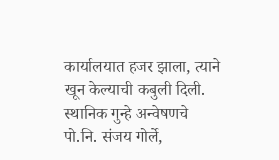कार्यालयात हजर झाला, त्याने खून केल्याची कबुली दिली. स्थानिक गुन्हे अन्वेषणचे पो.नि. संजय गोर्ले,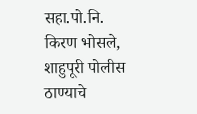सहा.पो.नि. किरण भोसले, शाहुपूरी पोलीस ठाण्याचे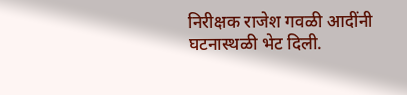निरीक्षक राजेश गवळी आदींनी घटनास्थळी भेट दिली.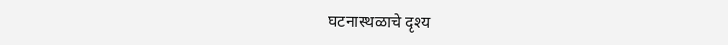घटनास्थळाचे दृश्य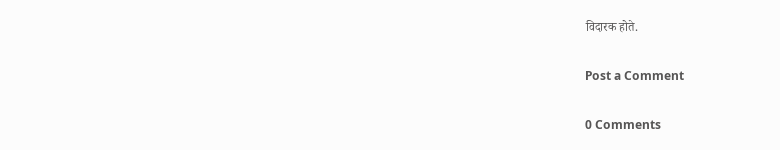विदारक होते.

Post a Comment

0 Comments